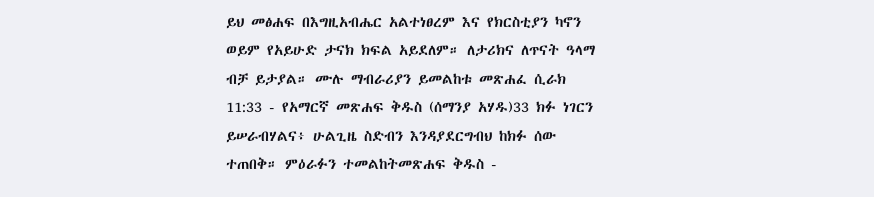ይህ መፅሐፍ በእግዚአብሔር አልተነፀረም እና የክርስቲያን ካኖን ወይም የአይሁድ ታናክ ክፍል አይደለም። ለታሪክና ለጥናት ዓላማ ብቻ ይታያል። ሙሉ ማብራሪያን ይመልከቱ መጽሐፈ ሲራክ 11:33 - የአማርኛ መጽሐፍ ቅዱስ (ሰማንያ አሃዱ)33 ክፉ ነገርን ይሠራብሃልና፥ ሁልጊዜ ስድብን እንዳያደርግብህ ከክፉ ሰው ተጠበቅ። ምዕራፉን ተመልከትመጽሐፍ ቅዱስ -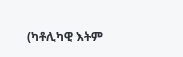(ካቶሊካዊ እትም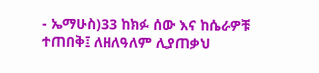- ኤማሁስ)33 ከክፉ ሰው እና ከሴራዎቹ ተጠበቅ፤ ለዘለዓለም ሊያጠቃህ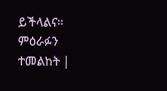ይችላልና። ምዕራፉን ተመልከት |